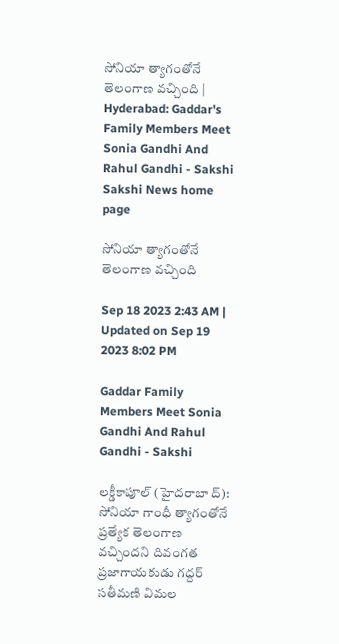సోనియా త్యాగంతోనే తెలంగాణ వచ్చింది | Hyderabad: Gaddar's Family Members Meet Sonia Gandhi And Rahul Gandhi - Sakshi
Sakshi News home page

సోనియా త్యాగంతోనే తెలంగాణ వచ్చింది

Sep 18 2023 2:43 AM | Updated on Sep 19 2023 8:02 PM

Gaddar Family Members Meet Sonia Gandhi And Rahul Gandhi - Sakshi

లక్డీకాపూల్‌ (హైదరాబా ద్‌): సోనియా గాంధీ త్యాగంతోనే ప్రత్యేక తెలంగాణ వచ్చిందని దివంగత ప్రజాగాయకుడు గద్దర్‌ సతీమణి విమల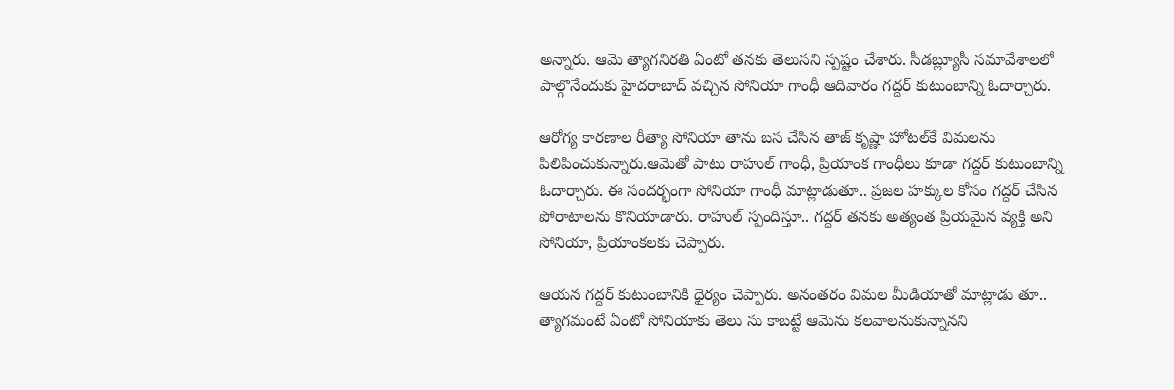అన్నారు. ఆమె త్యాగనిరతి ఏంటో తనకు తెలుసని స్పష్టం చేశారు. సీడబ్ల్యూసీ సమావేశాలలో పాల్గొనేందుకు హైదరాబాద్‌ వచ్చిన సోనియా గాంధీ ఆదివారం గద్దర్‌ కుటుంబాన్ని ఓదార్చారు.

ఆరోగ్య కారణాల రీత్యా సోనియా తాను బస చేసిన తాజ్‌ కృష్ణా హోటల్‌కే విమలను పిలిపించుకున్నారు.ఆమెతో పాటు రాహుల్‌ గాంధీ, ప్రియాంక గాంధీలు కూడా గద్దర్‌ కుటుంబాన్ని ఓదార్చారు. ఈ సందర్భంగా సోనియా గాంధీ మాట్లాడుతూ.. ప్రజల హక్కుల కోసం గద్దర్‌ చేసిన పోరాటాలను కొనియాడారు. రాహుల్‌ స్పందిస్తూ.. గద్దర్‌ తనకు అత్యంత ప్రియమైన వ్యక్తి అని సోనియా, ప్రియాంకలకు చెప్పారు.

ఆయన గద్దర్‌ కుటుంబానికి ధైర్యం చెప్పారు. అనంతరం విమల మీడియాతో మాట్లాడు తూ.. త్యాగమంటే ఏంటో సోనియాకు తెలు సు కాబట్టే ఆమెను కలవాలనుకున్నానని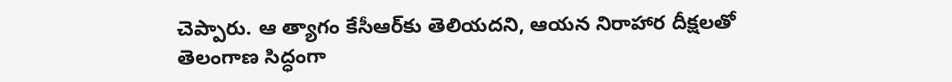చెప్పారు. ఆ త్యాగం కేసీఆర్‌కు తెలియదని, ఆయన నిరాహార దీక్షలతో తెలంగాణ సిద్ధంగా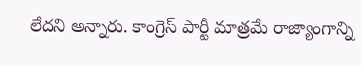లేదని అన్నారు. కాంగ్రెస్‌ పార్టీ మాత్రమే రాజ్యాంగాన్ని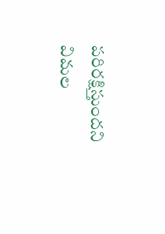పరిరక్షిస్తుందని విమల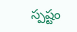స్పష్టం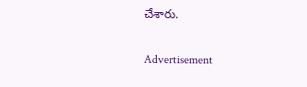చేశారు.

Advertisement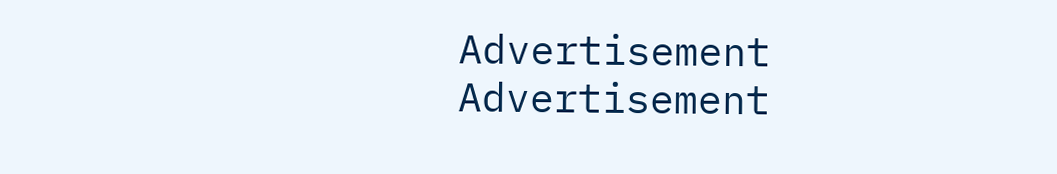Advertisement
Advertisement